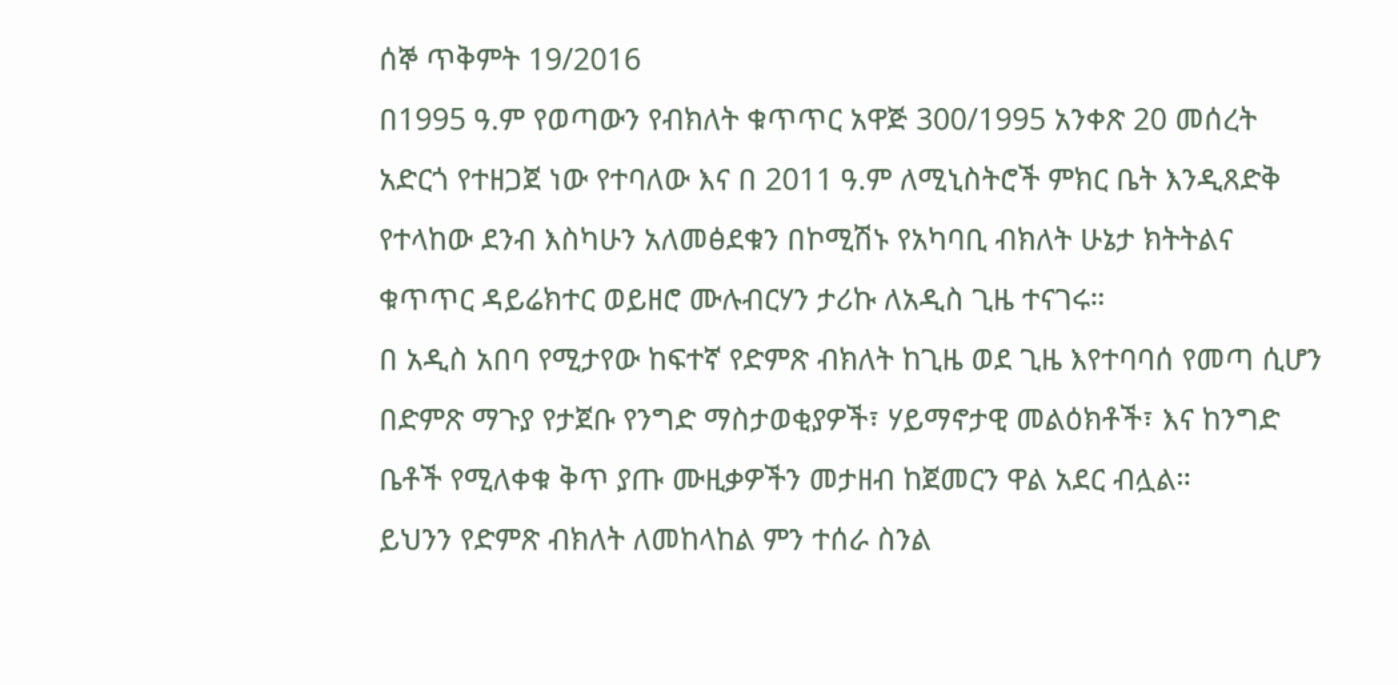ሰኞ ጥቅምት 19/2016
በ1995 ዓ.ም የወጣውን የብክለት ቁጥጥር አዋጅ 300/1995 አንቀጽ 20 መሰረት አድርጎ የተዘጋጀ ነው የተባለው እና በ 2011 ዓ.ም ለሚኒስትሮች ምክር ቤት እንዲጸድቅ የተላከው ደንብ እስካሁን አለመፅደቁን በኮሚሽኑ የአካባቢ ብክለት ሁኔታ ክትትልና ቁጥጥር ዳይሬክተር ወይዘሮ ሙሉብርሃን ታሪኩ ለአዲስ ጊዜ ተናገሩ።
በ አዲስ አበባ የሚታየው ከፍተኛ የድምጽ ብክለት ከጊዜ ወደ ጊዜ እየተባባሰ የመጣ ሲሆን በድምጽ ማጉያ የታጀቡ የንግድ ማስታወቂያዎች፣ ሃይማኖታዊ መልዕክቶች፣ እና ከንግድ ቤቶች የሚለቀቁ ቅጥ ያጡ ሙዚቃዎችን መታዘብ ከጀመርን ዋል አደር ብሏል።
ይህንን የድምጽ ብክለት ለመከላከል ምን ተሰራ ስንል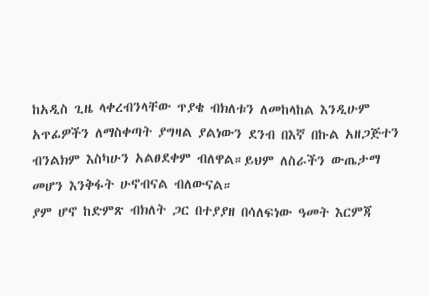ከአዲስ ጊዜ ላቀረብንላቸው ጥያቄ ብክለቱን ለመከላከል እንዲሁም አጥፊዎችን ለማስቀጣት ያግዛል ያልነውን ደንብ በእኛ በኩል አዘጋጅተን ብንልክም እስካሁን አልፀደቀም ብለዋል።ይህም ለስራችን ውጤታማ መሆን እንቅፋት ሁኖብናል ብለውናል።
ያም ሆኖ ከድምጽ ብክለት ጋር በተያያዘ በሳለፍነው ዓመት እርምጃ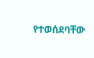የተወሰደባቸው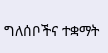ግለሰቦችና ተቋማት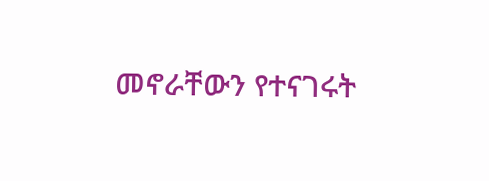መኖራቸውን የተናገሩት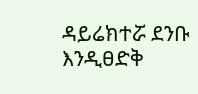ዳይሬክተሯ ደንቡ እንዲፀድቅ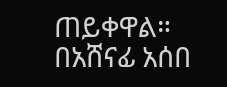ጠይቀዋል።
በአሸናፊ አሰበ